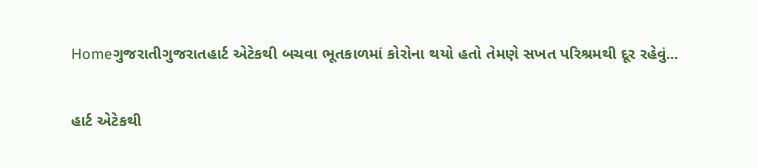Homeગુજરાતીગુજરાતહાર્ટ એટેકથી બચવા ભૂતકાળમાં કોરોના થયો હતો તેમણે સખત પરિશ્રમથી દૂર રહેવું...

હાર્ટ એટેકથી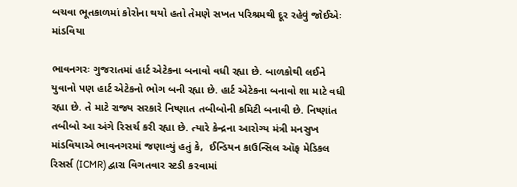બચવા ભૂતકાળમાં કોરોના થયો હતો તેમણે સખત પરિશ્રમથી દૂર રહેવું જોઈએઃ માંડવિયા

ભાવનગરઃ ગુજરાતમાં હાર્ટ એટેકના બનાવો વધી રહ્યા છે. બાળકોથી લઈને યુવાનો પણ હાર્ટ એટેકનો ભોગ બની રહ્યા છે. હાર્ટ એટેકના બનાવો શા માટે વધી રહ્યા છે. તે માટે રાજ્ય સરકારે નિષ્ણાત તબીબોની કમિટી બનાવી છે. નિષ્ણાંત તબીબો આ અંગે રિસર્ચ કરી રહ્યા છે. ત્યારે કેન્દ્રના આરોગ્ય મંત્રી મનસુખ માંડવિયાએ ભાવનગરમાં જણાવ્યું હતું કે,  ઈન્ડિયન કાઉન્સિલ ઑફ મેડિકલ રિસર્સ (ICMR) દ્વારા વિગતવાર સ્ટડી કરવામાં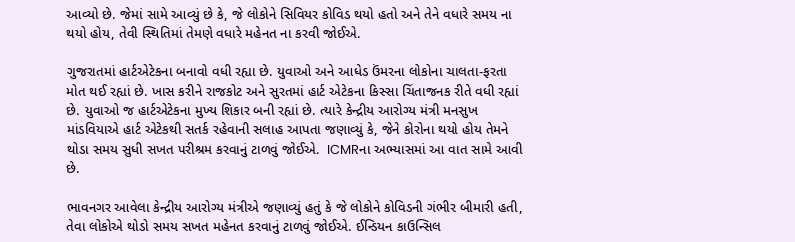આવ્યો છે. જેમાં સામે આવ્યું છે કે, જે લોકોને સિવિયર કોવિડ થયો હતો અને તેને વધારે સમય ના થયો હોય, તેવી સ્થિતિમાં તેમણે વધારે મહેનત ના કરવી જોઈએ.

ગુજરાતમાં હાર્ટએટેકના બનાવો વધી રહ્યા છે. યુવાઓ અને આધેડ ઉંમરના લોકોના ચાલતા-ફરતા મોત થઈ રહ્યાં છે. ખાસ કરીને રાજકોટ અને સુરતમાં હાર્ટ એટેકના કિસ્સા ચિંતાજનક રીતે વધી રહ્યાં છે. યુવાઓ જ હાર્ટએટેકના મુખ્ય શિકાર બની રહ્યાં છે. ત્યારે કેન્દ્રીય આરોગ્ય મંત્રી મનસુખ માંડવિયાએ હાર્ટ એટેકથી સતર્ક રહેવાની સલાહ આપતા જણાવ્યું કે, જેને કોરોના થયો હોય તેમને થોડા સમય સુધી સખત પરીશ્રમ કરવાનું ટાળવું જોઈએ.  ICMRના અભ્યાસમાં આ વાત સામે આવી છે.

ભાવનગર આવેલા કેન્દ્રીય આરોગ્ય મંત્રીએ જણાવ્યું હતું કે જે લોકોને કોવિડની ગંભીર બીમારી હતી, તેવા લોકોએ થોડો સમય સખત મહેનત કરવાનું ટાળવું જોઈએ. ઈન્ડિયન કાઉન્સિલ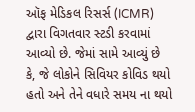ઑફ મેડિકલ રિસર્સ (ICMR) દ્વારા વિગતવાર સ્ટડી કરવામાં આવ્યો છે. જેમાં સામે આવ્યું છે કે, જે લોકોને સિવિયર કોવિડ થયો હતો અને તેને વધારે સમય ના થયો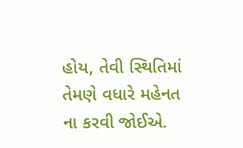હોય, તેવી સ્થિતિમાં તેમણે વધારે મહેનત ના કરવી જોઈએ.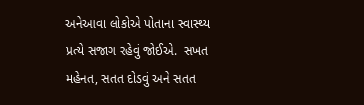અનેઆવા લોકોએ પોતાના સ્વાસ્થ્ય પ્રત્યે સજાગ રહેવું જોઈએ.  સખત મહેનત, સતત દોડવું અને સતત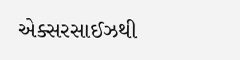એક્સરસાઈઝથી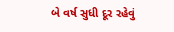બે વર્ષ સુધી દૂર રહેવું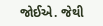જોઈએ. જેથી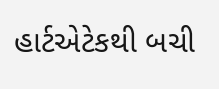હાર્ટએટેકથી બચી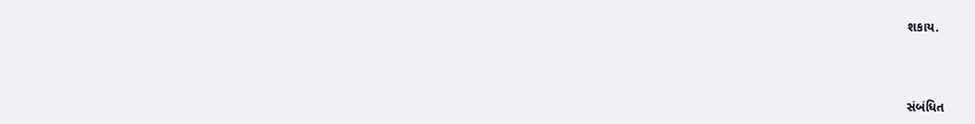શકાય.



સંબંધિત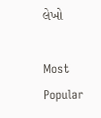લેખો

Most Popular